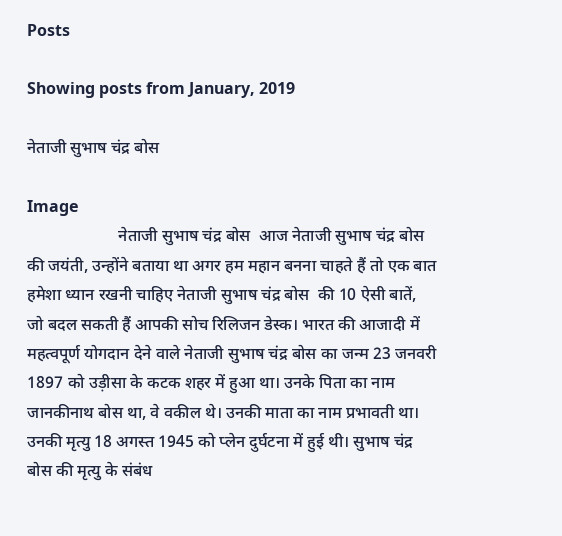Posts

Showing posts from January, 2019

नेताजी सुभाष चंद्र बोस

Image
                      नेताजी सुभाष चंद्र बोस  आज नेताजी सुभाष चंद्र बोस की जयंती, उन्होंने बताया था अगर हम महान बनना चाहते हैं तो एक बात हमेशा ध्यान रखनी चाहिए नेताजी सुभाष चंद्र बोस  की 10 ऐसी बातें, जो बदल सकती हैं आपकी सोच रिलिजन डेस्क। भारत की आजादी में महत्वपूर्ण योगदान देने वाले नेताजी सुभाष चंद्र बोस का जन्म 23 जनवरी 1897 को उड़ीसा के कटक शहर में हुआ था। उनके पिता का नाम जानकीनाथ बोस था, वे वकील थे। उनकी माता का नाम प्रभावती था। उनकी मृत्यु 18 अगस्त 1945 को प्लेन दुर्घटना में हुई थी। सुभाष चंद्र बोस की मृत्यु के संबंध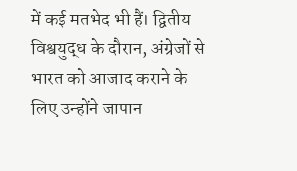में कई मतभेद भी हैं। द्वितीय विश्वयुद्ध के दौरान, अंग्रेजों से भारत को आजाद कराने के लिए उन्होंने जापान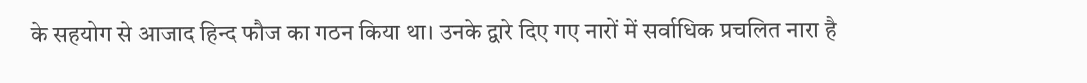के सहयोग से आजाद हिन्द फौज का गठन किया था। उनके द्वारे दिए गए नारों में सर्वाधिक प्रचलित नारा है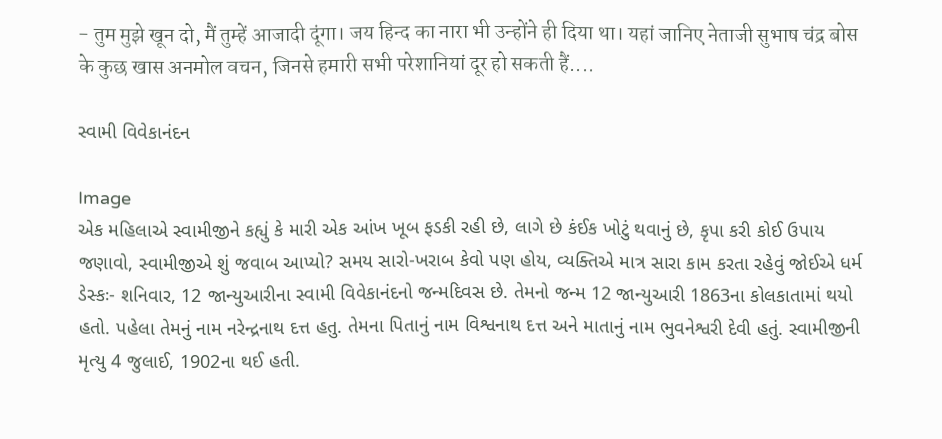- तुम मुझे खून दो, मैं तुम्हें आजादी दूंगा। जय हिन्द का नारा भी उन्होंने ही दिया था। यहां जानिए नेताजी सुभाष चंद्र बोस के कुछ खास अनमोल वचन, जिनसे हमारी सभी परेशानियां दूर हो सकती हैं....

સ્વામી વિવેકાનંદન

Image
એક મહિલાએ સ્વામીજીને કહ્યું કે મારી એક આંખ ખૂબ ફડકી રહી છે, લાગે છે કંઈક ખોટું થવાનું છે, કૃપા કરી કોઈ ઉપાય જણાવો, સ્વામીજીએ શું જવાબ આપ્યો? સમય સારો-ખરાબ કેવો પણ હોય, વ્યક્તિએ માત્ર સારા કામ કરતા રહેવું જોઈએ ધર્મ ડેસ્કઃ- શનિવાર, 12 જાન્યુઆરીના સ્વામી વિવેકાનંદનો જન્મદિવસ છે. તેમનો જન્મ 12 જાન્યુઆરી 1863ના કોલકાતામાં થયો હતો. પહેલા તેમનું નામ નરેન્દ્રનાથ દત્ત હતુ. તેમના પિતાનું નામ વિશ્વનાથ દત્ત અને માતાનું નામ ભુવનેશ્વરી દેવી હતું. સ્વામીજીની મૃત્યુ 4 જુલાઈ, 1902ના થઈ હતી.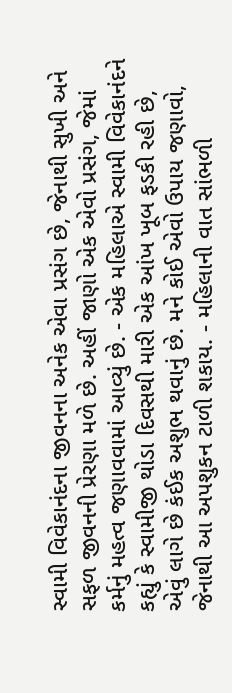સ્વામી વિવેકાનંદના જીવનના અનેક એવા પ્રસંગ છે, જેનાથી સુખી અને સફળ જીવનની પ્રેરણા મળે છે. અહીં જાણો એક એવો પ્રસંગ, જેમાં કર્મનું મહત્વ જણાવવામાં આવ્યું છે. - એક મહિલાએ સ્વામી વિવેકાનંદને કહ્યું કે સ્વામીજી થોડા દિવસથી મારી એક આંખ ખૂબ ફડકી રહી છે, એવું લાગે છે કંઈક અશુભ થવાનું છે. મને કોઈ એવો ઉપાય જણાવો, જેનાથી આ અપશુકન ટાળી શકાય. - મહિલાની વાત સાંભળી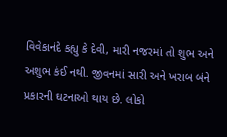વિવેકાનંદે કહ્યુ કે દેવી, મારી નજરમાં તો શુભ અને અશુભ કંઈ નથી. જીવનમાં સારી અને ખરાબ બંને પ્રકારની ઘટનાઓ થાય છે. લોકો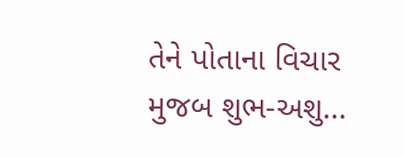તેને પોતાના વિચાર મુજબ શુભ-અશુ...